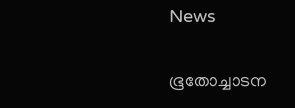News

ഭൂതോച്ചാടന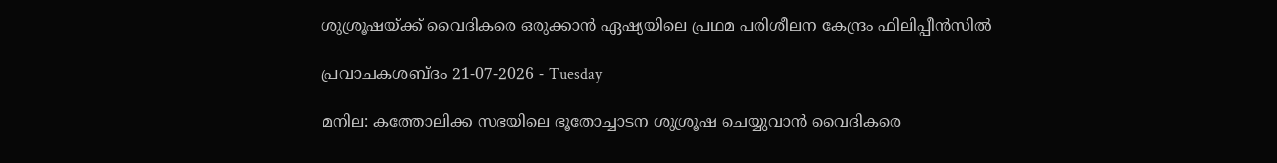ശുശ്രൂഷയ്ക്ക് വൈദികരെ ഒരുക്കാന്‍ ഏഷ്യയിലെ പ്രഥമ പരിശീലന കേന്ദ്രം ഫിലിപ്പീന്‍സില്‍

പ്രവാചകശബ്ദം 21-07-2026 - Tuesday

മനില: കത്തോലിക്ക സഭയിലെ ഭൂതോച്ചാടന ശുശ്രൂഷ ചെയ്യുവാന്‍ വൈദികരെ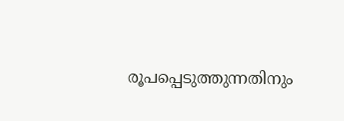രൂപപ്പെടുത്തുന്നതിനും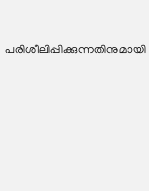പരിശീലിപ്പിക്കുന്നതിനുമായി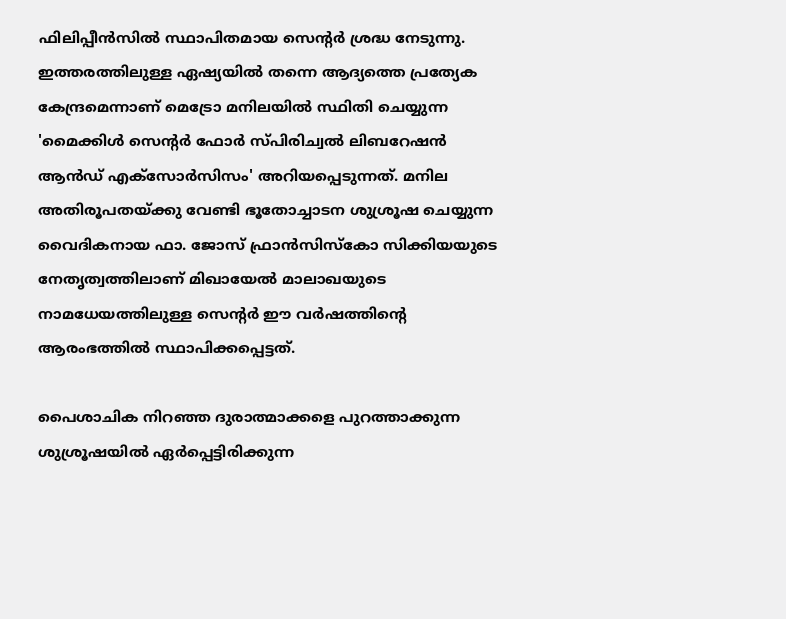ഫിലിപ്പീന്‍സില്‍ സ്ഥാപിതമായ സെന്‍റര്‍ ശ്രദ്ധ നേടുന്നു. ഇത്തരത്തിലുള്ള ഏഷ്യയിൽ തന്നെ ആദ്യത്തെ പ്രത്യേക കേന്ദ്രമെന്നാണ് മെട്രോ മനിലയിൽ സ്ഥിതി ചെയ്യുന്ന 'മൈക്കിൾ സെന്റർ ഫോർ സ്പിരിച്വൽ ലിബറേഷൻ ആൻഡ് എക്സോർസിസം' അറിയപ്പെടുന്നത്. മനില അതിരൂപതയ്ക്കു വേണ്ടി ഭൂതോച്ചാടന ശുശ്രൂഷ ചെയ്യുന്ന വൈദികനായ ഫാ. ജോസ് ഫ്രാൻസിസ്കോ സിക്കിയയുടെ നേതൃത്വത്തിലാണ് മിഖായേല്‍ മാലാഖയുടെ നാമധേയത്തിലുള്ള സെന്‍റര്‍ ഈ വര്‍ഷത്തിന്റെ ആരംഭത്തില്‍ സ്ഥാപിക്കപ്പെട്ടത്.

പൈശാചിക നിറഞ്ഞ ദുരാത്മാക്കളെ പുറത്താക്കുന്ന ശുശ്രൂഷയിൽ ഏർപ്പെട്ടിരിക്കുന്ന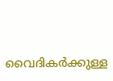വൈദികർക്കുള്ള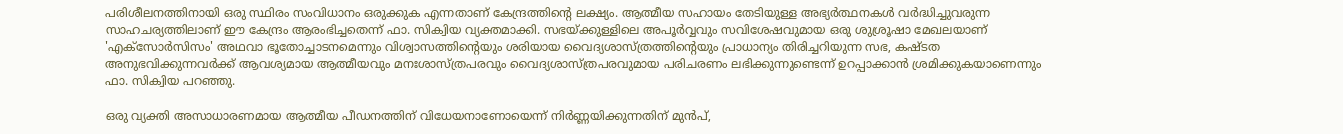പരിശീലനത്തിനായി ഒരു സ്ഥിരം സംവിധാനം ഒരുക്കുക എന്നതാണ് കേന്ദ്രത്തിന്റെ ലക്ഷ്യം. ആത്മീയ സഹായം തേടിയുള്ള അഭ്യർത്ഥനകൾ വർദ്ധിച്ചുവരുന്ന സാഹചര്യത്തിലാണ് ഈ കേന്ദ്രം ആരംഭിച്ചതെന്ന് ഫാ. സിക്വിയ വ്യക്തമാക്കി. സഭയ്ക്കുള്ളിലെ അപൂർവ്വവും സവിശേഷവുമായ ഒരു ശുശ്രൂഷാ മേഖലയാണ് 'എക്സോർസിസം' അഥവാ ഭൂതോച്ചാടനമെന്നും വിശ്വാസത്തിന്റെയും ശരിയായ വൈദ്യശാസ്ത്രത്തിന്റെയും പ്രാധാന്യം തിരിച്ചറിയുന്ന സഭ, കഷ്ടത അനുഭവിക്കുന്നവർക്ക് ആവശ്യമായ ആത്മീയവും മനഃശാസ്ത്രപരവും വൈദ്യശാസ്ത്രപരവുമായ പരിചരണം ലഭിക്കുന്നുണ്ടെന്ന് ഉറപ്പാക്കാൻ ശ്രമിക്കുകയാണെന്നും ഫാ. സിക്വിയ പറഞ്ഞു.

ഒരു വ്യക്തി അസാധാരണമായ ആത്മീയ പീഡനത്തിന് വിധേയനാണോയെന്ന് നിർണ്ണയിക്കുന്നതിന് മുൻപ്,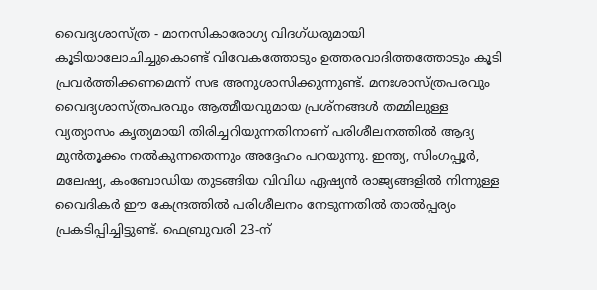വൈദ്യശാസ്ത്ര - മാനസികാരോഗ്യ വിദഗ്ധരുമായി കൂടിയാലോചിച്ചുകൊണ്ട് വിവേകത്തോടും ഉത്തരവാദിത്തത്തോടും കൂടി പ്രവർത്തിക്കണമെന്ന് സഭ അനുശാസിക്കുന്നുണ്ട്. മനഃശാസ്ത്രപരവും വൈദ്യശാസ്ത്രപരവും ആത്മീയവുമായ പ്രശ്നങ്ങൾ തമ്മിലുള്ള വ്യത്യാസം കൃത്യമായി തിരിച്ചറിയുന്നതിനാണ് പരിശീലനത്തിൽ ആദ്യ മുന്‍തൂക്കം നൽകുന്നതെന്നും അദ്ദേഹം പറയുന്നു. ഇന്ത്യ, സിംഗപ്പൂർ, മലേഷ്യ, കംബോഡിയ തുടങ്ങിയ വിവിധ ഏഷ്യൻ രാജ്യങ്ങളിൽ നിന്നുള്ള വൈദികർ ഈ കേന്ദ്രത്തിൽ പരിശീലനം നേടുന്നതിൽ താൽപ്പര്യം പ്രകടിപ്പിച്ചിട്ടുണ്ട്. ഫെബ്രുവരി 23-ന്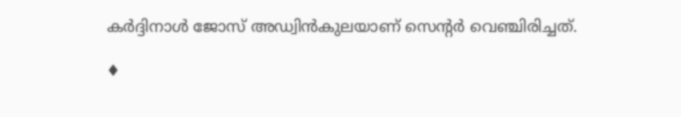കർദ്ദിനാൾ ജോസ് അഡ്വിൻകുലയാണ് സെന്‍റര്‍ വെഞ്ചിരിച്ചത്.

♦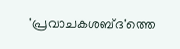'പ്രവാചകശബ്‌ദ'ത്തെ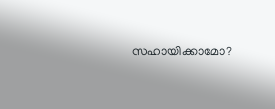സഹായിക്കാമോ?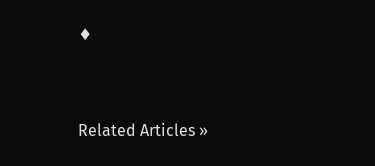♦




Related Articles »